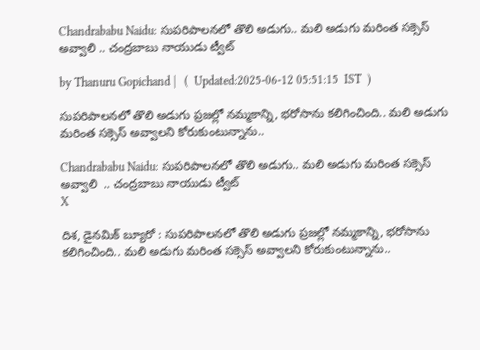Chandrababu Naidu: సుపరిపాలనలో తొలి అడుగు.. మలి అడుగు మరింత సక్సెస్ అవ్వాలి .. చంద్రబాబు నాయుడు ట్వీట్

by Thanuru Gopichand |   (  Updated:2025-06-12 05:51:15  IST  )

సుపరిపాలనలో తొలి అడుగు ప్రజల్లో నమ్మకాన్ని, భరోసాను కలిగించింది.. మలి అడుగు మరింత సక్సెస్ అవ్వాలని కోరుకుంటున్నాను..

Chandrababu Naidu: సుపరిపాలనలో తొలి అడుగు.. మలి అడుగు మరింత సక్సెస్ అవ్వాలి  .. చంద్రబాబు నాయుడు ట్వీట్
X

దిశ, డైనమిక్ బ్యూరో : సుపరిపాలనలో తొలి అడుగు ప్రజల్లో నమ్మకాన్ని, భరోసాను కలిగించింది.. మలి అడుగు మరింత సక్సెస్ అవ్వాలని కోరుకుంటున్నాను..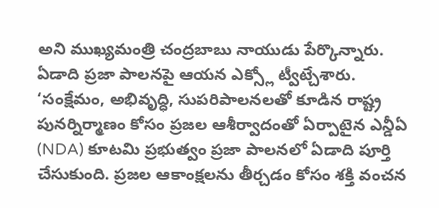అని ముఖ్యమంత్రి చంద్రబాబు నాయుడు పేర్కొన్నారు. ఏడాది ప్రజా పాలనపై ఆయన ఎక్స్లో ట్వీట్చేశారు. ‘సంక్షేమం, అభివృద్ధి, సుపరిపాలనలతో కూడిన రాష్ట్ర పునర్నిర్మాణం కోసం ప్రజల ఆశీర్వాదంతో ఏర్పాటైన ఎన్డీఏ (NDA) కూటమి ప్రభుత్వం ప్రజా పాలనలో ఏడాది పూర్తి చేసుకుంది. ప్రజల ఆకాంక్షలను తీర్చడం కోసం శక్తి వంచన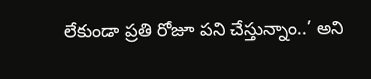లేకుండా ప్రతి రోజూ పని చేస్తున్నాం..’ అని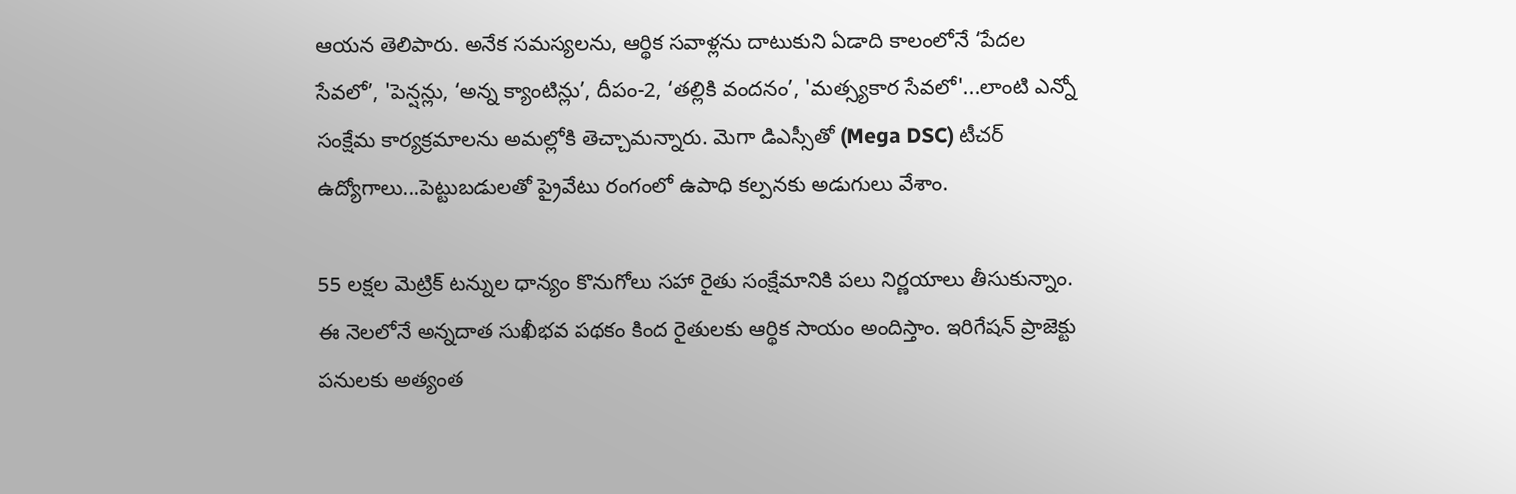ఆయన తెలిపారు. అనేక సమస్యలను, ఆర్థిక సవాళ్లను దాటుకుని ఏడాది కాలంలోనే ‘పేదల సేవలో’, 'పెన్షన్లు, ‘అన్న క్యాంటిన్లు’, దీపం-2, ‘తల్లికి వందనం’, 'మత్స్యకార సేవలో'...లాంటి ఎన్నో సంక్షేమ కార్యక్రమాలను అమల్లోకి తెచ్చామన్నారు. మెగా డిఎస్సీతో (Mega DSC) టీచర్ ఉద్యోగాలు...పెట్టుబడులతో ప్రైవేటు రంగంలో ఉపాధి కల్పనకు అడుగులు వేశాం.

55 లక్షల మెట్రిక్ టన్నుల ధాన్యం కొనుగోలు సహా రైతు సంక్షేమానికి పలు నిర్ణయాలు తీసుకున్నాం. ఈ నెలలోనే అన్నదాత సుఖీభవ పథకం కింద రైతులకు ఆర్థిక సాయం అందిస్తాం. ఇరిగేషన్ ప్రాజెక్టు పనులకు అత్యంత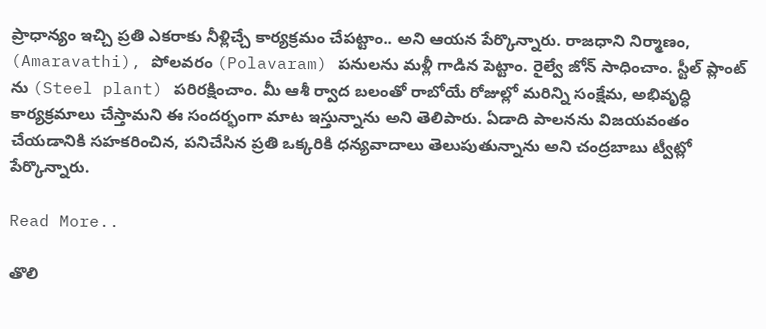ప్రాధాన్యం ఇచ్చి ప్రతి ఎకరాకు నీళ్లిచ్చే కార్యక్రమం చేపట్టాం.. అని ఆయన పేర్కొన్నారు. రాజధాని నిర్మాణం, (Amaravathi), పోలవరం (Polavaram) పనులను మళ్లీ గాడిన పెట్టాం. రైల్వే జోన్ సాధించాం. స్టీల్ ప్లాంట్ ను (Steel plant) పరిరక్షించాం. మీ ఆశీ ర్వాద బలంతో రాబోయే రోజుల్లో మరిన్ని సంక్షేమ, అభివృద్ధి కార్యక్రమాలు చేస్తామని ఈ సందర్భంగా మాట ఇస్తున్నాను అని తెలిపారు. ఏడాది పాలనను విజయవంతం చేయడానికి సహకరించిన, పనిచేసిన ప్రతి ఒక్కరికి ధన్యవాదాలు తెలుపుతున్నాను అని చంద్రబాబు ట్వీట్లో పేర్కొన్నారు.

Read More..

తొలి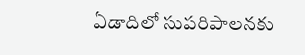ఏడాదిలో సుపరిపాలనకు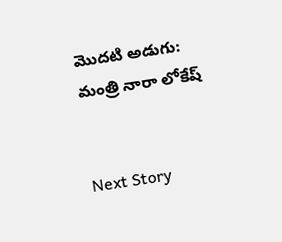మొదటి అడుగు: మంత్రి నారా లోకేష్


Next Story